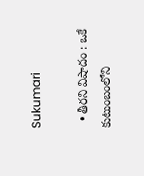Sukumari

  • తీరని విషాదం : ఒకే కుటుంబంలోని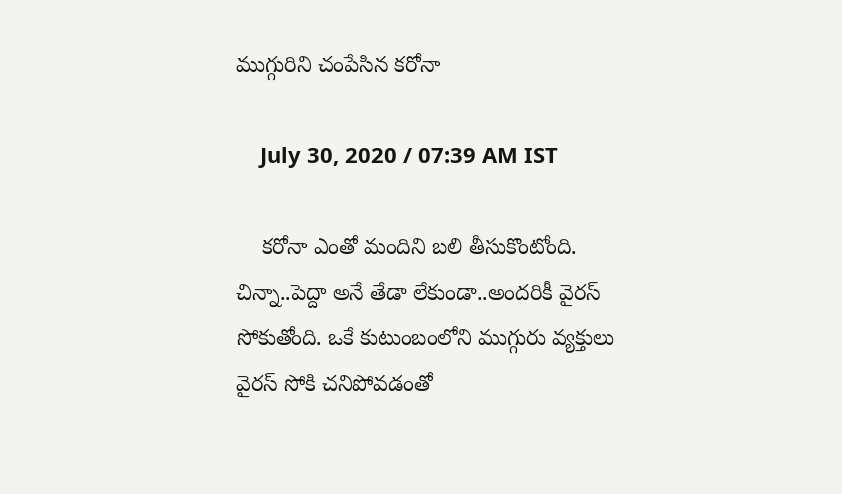ముగ్గురిని చంపేసిన కరోనా

    July 30, 2020 / 07:39 AM IST

    కరోనా ఎంతో మందిని బలి తీసుకొంటోంది. చిన్నా..పెద్దా అనే తేడా లేకుండా..అందరికీ వైరస్ సోకుతోంది. ఒకే కుటుంబంలోని ముగ్గురు వ్యక్తులు వైరస్ సోకి చనిపోవడంతో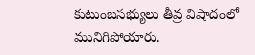కుటుంబసభ్యులు తీవ్ర విషాదంలో మునిగిపోయారు.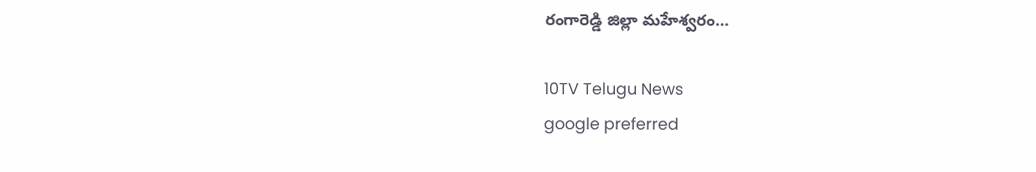రంగారెడ్డి జిల్లా మహేశ్వరం…

10TV Telugu News
google preferred